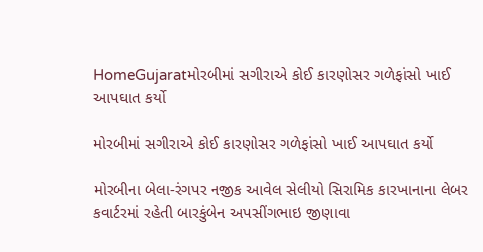HomeGujaratમોરબીમાં સગીરાએ કોઈ કારણોસર ગળેફાંસો ખાઈ આપઘાત કર્યો

મોરબીમાં સગીરાએ કોઈ કારણોસર ગળેફાંસો ખાઈ આપઘાત કર્યો

મોરબીના બેલા-રંગપર નજીક આવેલ સેલીયો સિરામિક કારખાનાના લેબર કવાર્ટરમાં રહેતી બારકુંબેન અપસીંગભાઇ જીણાવા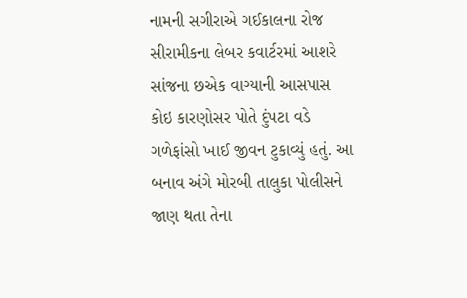નામની સગીરાએ ગઈકાલના રોજ સીરામીકના લેબર કવાર્ટરમાં આશરે સાંજના છએક વાગ્યાની આસપાસ કોઇ કારણોસર પોતે દુંપટા વડે ગળેફાંસો ખાઈ જીવન ટુકાવ્યું હતું. આ બનાવ અંગે મોરબી તાલુકા પોલીસને જાણ થતા તેના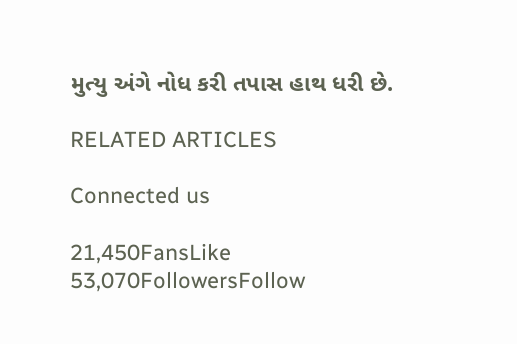મુત્યુ અંગે નોધ કરી તપાસ હાથ ધરી છે.

RELATED ARTICLES

Connected us

21,450FansLike
53,070FollowersFollow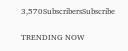3,570SubscribersSubscribe

TRENDING NOW